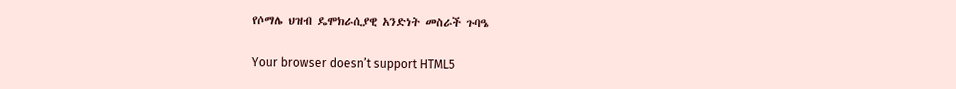የሶማሌ ህዝብ ዴሞክራሲያዊ አንድነት መስራች ጉባዔ

Your browser doesn’t support HTML5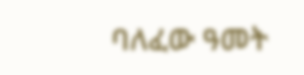ባለፈው ዓመት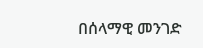በሰላማዊ መንገድ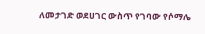ለመታገድ ወደሀገር ውስጥ የገባው የሶማሌ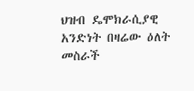ህዝብ ዴሞክራሲያዊ አንድነት በዛሬው ዕለት መስራች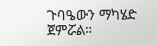ጉባዔውን ማካሄድ ጀምሯል።